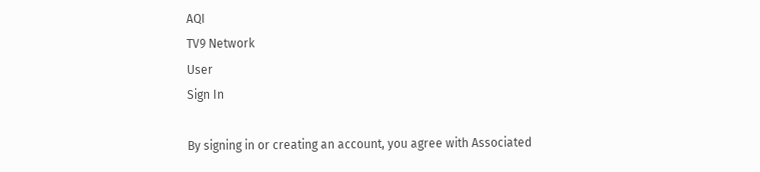AQI
TV9 Network
User
Sign In

By signing in or creating an account, you agree with Associated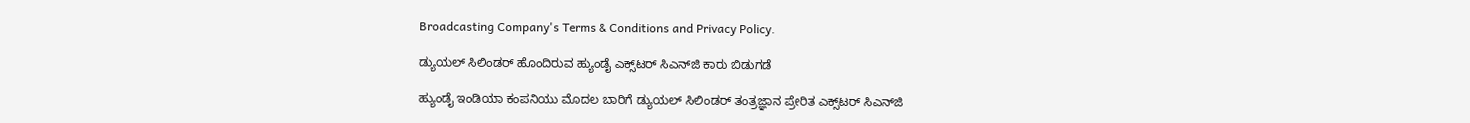Broadcasting Company's Terms & Conditions and Privacy Policy.

ಡ್ಯುಯಲ್ ಸಿಲಿಂಡರ್ ಹೊಂದಿರುವ ಹ್ಯುಂಡೈ ಎಕ್ಸ್‌ಟರ್ ಸಿಎನ್‌ಜಿ ಕಾರು ಬಿಡುಗಡೆ

ಹ್ಯುಂಡೈ ಇಂಡಿಯಾ ಕಂಪನಿಯು ಮೊದಲ ಬಾರಿಗೆ ಡ್ಯುಯಲ್ ಸಿಲಿಂಡರ್ ತಂತ್ರಜ್ಞಾನ ಪ್ರೇರಿತ ಎಕ್ಸ್‌ಟರ್ ಸಿಎನ್‌ಜಿ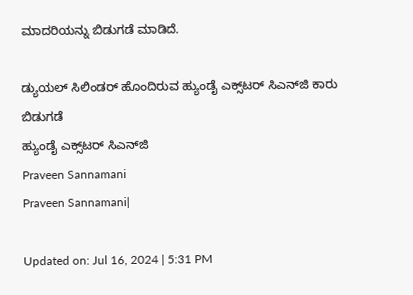ಮಾದರಿಯನ್ನು ಬಿಡುಗಡೆ ಮಾಡಿದೆ.

ಡ್ಯುಯಲ್ ಸಿಲಿಂಡರ್ ಹೊಂದಿರುವ ಹ್ಯುಂಡೈ ಎಕ್ಸ್‌ಟರ್ ಸಿಎನ್‌ಜಿ ಕಾರು ಬಿಡುಗಡೆ
ಹ್ಯುಂಡೈ ಎಕ್ಸ್‌ಟರ್ ಸಿಎನ್‌ಜಿ
Praveen Sannamani
Praveen Sannamani|

Updated on: Jul 16, 2024 | 5:31 PM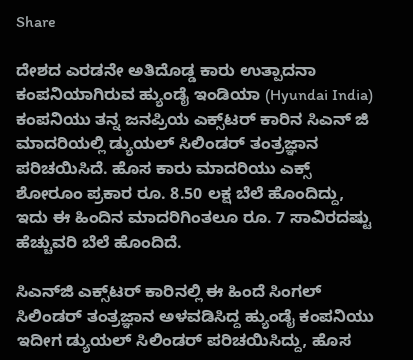Share

ದೇಶದ ಎರಡನೇ ಅತಿದೊಡ್ಡ ಕಾರು ಉತ್ಪಾದನಾ ಕಂಪನಿಯಾಗಿರುವ ಹ್ಯುಂಡೈ ಇಂಡಿಯಾ (Hyundai India) ಕಂಪನಿಯು ತನ್ನ ಜನಪ್ರಿಯ ಎಕ್ಸ್‌ಟರ್ ಕಾರಿನ ಸಿಎನ್ ಜಿ ಮಾದರಿಯಲ್ಲಿ ಡ್ಯುಯಲ್ ಸಿಲಿಂಡರ್ ತಂತ್ರಜ್ಞಾನ ಪರಿಚಯಿಸಿದೆ. ಹೊಸ ಕಾರು ಮಾದರಿಯು ಎಕ್ಸ್ ಶೋರೂಂ ಪ್ರಕಾರ ರೂ. 8.50 ಲಕ್ಷ ಬೆಲೆ ಹೊಂದಿದ್ದು, ಇದು ಈ ಹಿಂದಿನ ಮಾದರಿಗಿಂತಲೂ ರೂ. 7 ಸಾವಿರದಷ್ಟು ಹೆಚ್ಚುವರಿ ಬೆಲೆ ಹೊಂದಿದೆ.

ಸಿಎನ್‌ಜಿ ಎಕ್ಸ್‌ಟರ್ ಕಾರಿನಲ್ಲಿ ಈ ಹಿಂದೆ ಸಿಂಗಲ್ ಸಿಲಿಂಡರ್ ತಂತ್ರಜ್ಞಾನ ಅಳವಡಿಸಿದ್ದ ಹ್ಯುಂಡೈ ಕಂಪನಿಯು ಇದೀಗ ಡ್ಯುಯಲ್ ಸಿಲಿಂಡರ್ ಪರಿಚಯಿಸಿದ್ದು, ಹೊಸ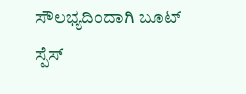ಸೌಲಭ್ಯದಿಂದಾಗಿ ಬೂಟ್ ಸ್ಪೆಸ್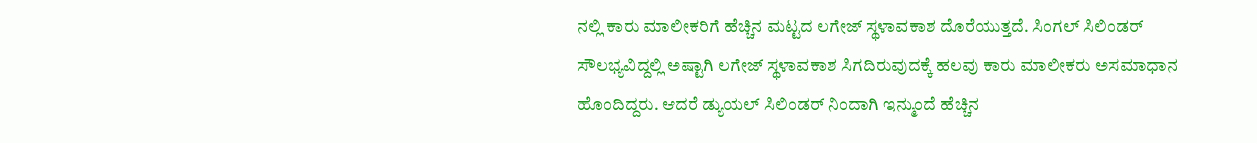ನಲ್ಲಿ ಕಾರು ಮಾಲೀಕರಿಗೆ ಹೆಚ್ಚಿನ ಮಟ್ಟದ ಲಗೇಜ್ ಸ್ಥಳಾವಕಾಶ ದೊರೆಯುತ್ತದೆ. ಸಿಂಗಲ್ ಸಿಲಿಂಡರ್ ಸೌಲಭ್ಯವಿದ್ದಲ್ಲಿ ಅಷ್ಟಾಗಿ ಲಗೇಜ್ ಸ್ಥಳಾವಕಾಶ ಸಿಗದಿರುವುದಕ್ಕೆ ಹಲವು ಕಾರು ಮಾಲೀಕರು ಅಸಮಾಧಾನ ಹೊಂದಿದ್ದರು. ಆದರೆ ಡ್ಯುಯಲ್ ಸಿಲಿಂಡರ್ ನಿಂದಾಗಿ ಇನ್ಮುಂದೆ ಹೆಚ್ಚಿನ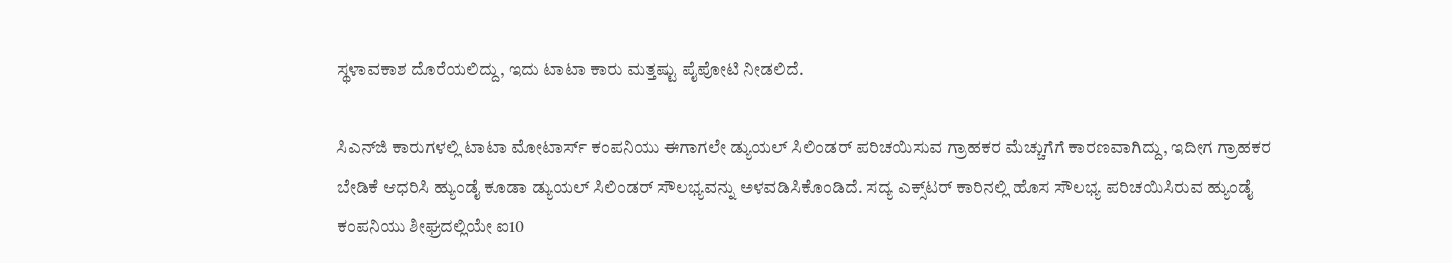ಸ್ಥಳಾವಕಾಶ ದೊರೆಯಲಿದ್ದು, ಇದು ಟಾಟಾ ಕಾರು ಮತ್ತಷ್ಟು ಪೈಪೋಟಿ ನೀಡಲಿದೆ.

ಸಿಎನ್‌ಜಿ ಕಾರುಗಳಲ್ಲಿ ಟಾಟಾ ಮೋಟಾರ್ಸ್ ಕಂಪನಿಯು ಈಗಾಗಲೇ ಡ್ಯುಯಲ್ ಸಿಲಿಂಡರ್ ಪರಿಚಯಿಸುವ ಗ್ರಾಹಕರ ಮೆಚ್ಚುಗೆಗೆ ಕಾರಣವಾಗಿದ್ದು, ಇದೀಗ ಗ್ರಾಹಕರ ಬೇಡಿಕೆ ಆಧರಿಸಿ ಹ್ಯುಂಡೈ ಕೂಡಾ ಡ್ಯುಯಲ್ ಸಿಲಿಂಡರ್ ಸೌಲಭ್ಯವನ್ನು ಅಳವಡಿಸಿಕೊಂಡಿದೆ. ಸದ್ಯ ಎಕ್ಸ್‌ಟರ್ ಕಾರಿನಲ್ಲಿ ಹೊಸ ಸೌಲಭ್ಯ ಪರಿಚಯಿಸಿರುವ ಹ್ಯುಂಡೈ ಕಂಪನಿಯು ಶೀಘ್ರದಲ್ಲಿಯೇ ಐ10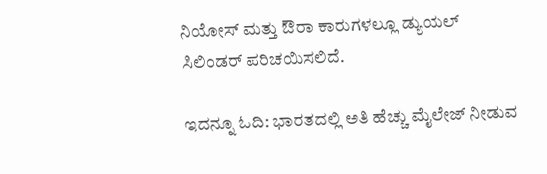ನಿಯೋಸ್ ಮತ್ತು ಔರಾ ಕಾರುಗಳಲ್ಲೂ ಡ್ಯುಯಲ್ ಸಿಲಿಂಡರ್ ಪರಿಚಯಿಸಲಿದೆ.

ಇದನ್ನೂ ಓದಿ: ಭಾರತದಲ್ಲಿ ಅತಿ ಹೆಚ್ಚು ಮೈಲೇಜ್ ನೀಡುವ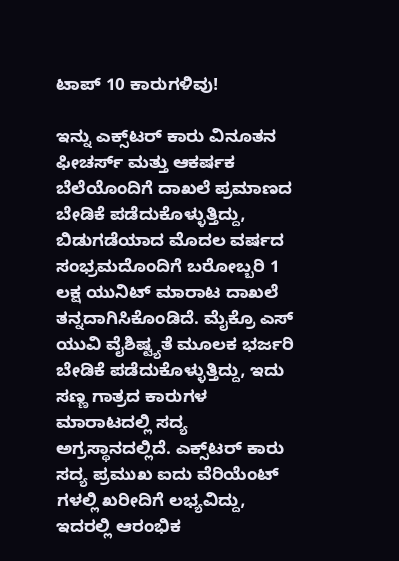ಟಾಪ್ 10 ಕಾರುಗಳಿವು!

ಇನ್ನು ಎಕ್ಸ್‌ಟರ್ ಕಾರು ವಿನೂತನ ಫೀಚರ್ಸ್ ಮತ್ತು ಆಕರ್ಷಕ ಬೆಲೆಯೊಂದಿಗೆ ದಾಖಲೆ ಪ್ರಮಾಣದ ಬೇಡಿಕೆ ಪಡೆದುಕೊಳ್ಳುತ್ತಿದ್ದು, ಬಿಡುಗಡೆಯಾದ ಮೊದಲ ವರ್ಷದ ಸಂಭ್ರಮದೊಂದಿಗೆ ಬರೋಬ್ಬರಿ 1 ಲಕ್ಷ ಯುನಿಟ್ ಮಾರಾಟ ದಾಖಲೆ ತನ್ನದಾಗಿಸಿಕೊಂಡಿದೆ. ಮೈಕ್ರೊ ಎಸ್ ಯುವಿ ವೈಶಿಷ್ಟ್ಯತೆ ಮೂಲಕ ಭರ್ಜರಿ ಬೇಡಿಕೆ ಪಡೆದುಕೊಳ್ಳುತ್ತಿದ್ದು, ಇದು ಸಣ್ಣ ಗಾತ್ರದ ಕಾರುಗಳ ಮಾರಾಟದಲ್ಲಿ ಸದ್ಯ ಅಗ್ರಸ್ಥಾನದಲ್ಲಿದೆ. ಎಕ್ಸ್‌ಟರ್ ಕಾರು ಸದ್ಯ ಪ್ರಮುಖ ಐದು ವೆರಿಯೆಂಟ್ ಗಳಲ್ಲಿ ಖರೀದಿಗೆ ಲಭ್ಯವಿದ್ದು, ಇದರಲ್ಲಿ ಆರಂಭಿಕ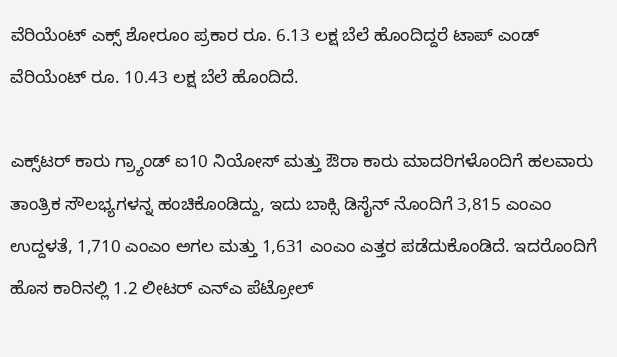ವೆರಿಯೆಂಟ್ ಎಕ್ಸ್ ಶೋರೂಂ ಪ್ರಕಾರ ರೂ. 6.13 ಲಕ್ಷ ಬೆಲೆ ಹೊಂದಿದ್ದರೆ ಟಾಪ್ ಎಂಡ್ ವೆರಿಯೆಂಟ್ ರೂ. 10.43 ಲಕ್ಷ ಬೆಲೆ ಹೊಂದಿದೆ.

ಎಕ್ಸ್‌ಟರ್ ಕಾರು ಗ್ರ್ಯಾಂಡ್ ಐ10 ನಿಯೋಸ್ ಮತ್ತು ಔರಾ ಕಾರು ಮಾದರಿಗಳೊಂದಿಗೆ ಹಲವಾರು ತಾಂತ್ರಿಕ ಸೌಲಭ್ಯಗಳನ್ನ ಹಂಚಿಕೊಂಡಿದ್ದು, ಇದು ಬಾಕ್ಸಿ ಡಿಸೈನ್ ನೊಂದಿಗೆ 3,815 ಎಂಎಂ ಉದ್ದಳತೆ, 1,710 ಎಂಎಂ ಅಗಲ ಮತ್ತು 1,631 ಎಂಎಂ ಎತ್ತರ ಪಡೆದುಕೊಂಡಿದೆ. ಇದರೊಂದಿಗೆ ಹೊಸ ಕಾರಿನಲ್ಲಿ 1.2 ಲೀಟರ್ ಎನ್ಎ ಪೆಟ್ರೋಲ್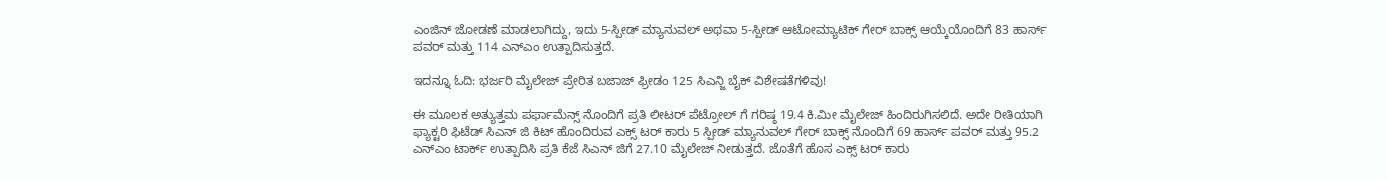ಎಂಜಿನ್ ಜೋಡಣೆ ಮಾಡಲಾಗಿದ್ದು, ಇದು 5-ಸ್ಪೀಡ್ ಮ್ಯಾನುವಲ್ ಅಥವಾ 5-ಸ್ಪೀಡ್ ಆಟೋಮ್ಯಾಟಿಕ್ ಗೇರ್ ಬಾಕ್ಸ್ ಆಯ್ಕೆಯೊಂದಿಗೆ 83 ಹಾರ್ಸ್ ಪವರ್ ಮತ್ತು 114 ಎನ್ಎಂ ಉತ್ಪಾದಿಸುತ್ತದೆ.

ಇದನ್ನೂ ಓದಿ: ಭರ್ಜರಿ ಮೈಲೇಜ್ ಪ್ರೇರಿತ ಬಜಾಜ್ ಫ್ರೀಡಂ 125 ಸಿಎನ್ಜಿ ಬೈಕ್ ವಿಶೇಷತೆಗಳಿವು!

ಈ ಮೂಲಕ ಅತ್ಯುತ್ತಮ ಪರ್ಫಾಮೆನ್ಸ್ ನೊಂದಿಗೆ ಪ್ರತಿ ಲೀಟರ್ ಪೆಟ್ರೋಲ್ ಗೆ ಗರಿಷ್ಠ 19.4 ಕಿ.ಮೀ ಮೈಲೇಜ್ ಹಿಂದಿರುಗಿಸಲಿದೆ. ಅದೇ ರೀತಿಯಾಗಿ ಫ್ಯಾಕ್ಟರಿ ಫಿಟೆಡ್ ಸಿಎನ್ ಜಿ ಕಿಟ್ ಹೊಂದಿರುವ ಎಕ್ಸ್ ಟರ್ ಕಾರು 5 ಸ್ಪೀಡ್ ಮ್ಯಾನುವಲ್ ಗೇರ್ ಬಾಕ್ಸ್ ನೊಂದಿಗೆ 69 ಹಾರ್ಸ್ ಪವರ್ ಮತ್ತು 95.2 ಎನ್ಎಂ ಟಾರ್ಕ್ ಉತ್ಪಾದಿಸಿ ಪ್ರತಿ ಕೆಜೆ ಸಿಎನ್ ಜಿಗೆ 27.10 ಮೈಲೇಜ್ ನೀಡುತ್ತದೆ. ಜೊತೆಗೆ ಹೊಸ ಎಕ್ಸ್ ಟರ್ ಕಾರು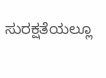ಸುರಕ್ಷತೆಯಲ್ಲೂ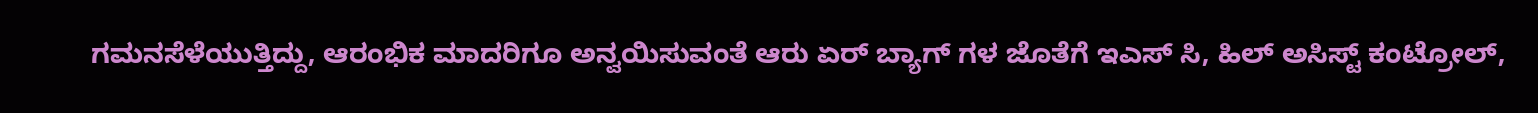ಗಮನಸೆಳೆಯುತ್ತಿದ್ದು, ಆರಂಭಿಕ ಮಾದರಿಗೂ ಅನ್ವಯಿಸುವಂತೆ ಆರು ಏರ್ ಬ್ಯಾಗ್ ಗಳ ಜೊತೆಗೆ ಇಎಸ್ ಸಿ, ಹಿಲ್ ಅಸಿಸ್ಟ್ ಕಂಟ್ರೋಲ್,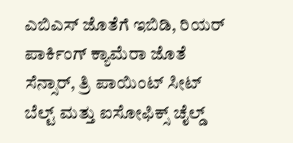ಎಬಿಎಸ್ ಜೊತೆಗೆ ಇಬಿಡಿ, ರಿಯರ್ ಪಾರ್ಕಿಂಗ್ ಕ್ಯಾಮೆರಾ ಜೊತೆ ಸೆನ್ಸಾರ್, ತ್ರಿ ಪಾಯಿಂಟ್ ಸೀಟ್ ಬೆಲ್ಟ್ ಮತ್ತು ಐಸೋಫಿಕ್ಸ್ ಚೈಲ್ಡ್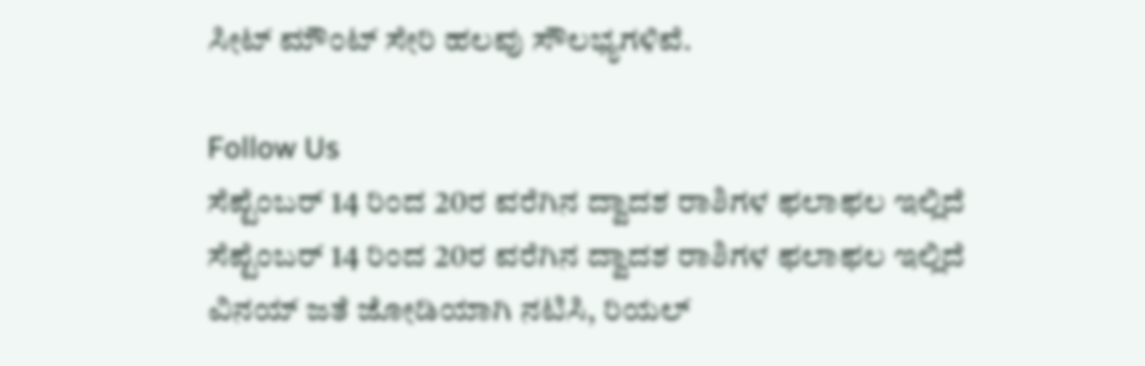ಸೀಟ್ ಮೌಂಟ್ ಸೇರಿ ಹಲವು ಸೌಲಭ್ಯಗಳಿವೆ.

Follow Us
ಸೆಪ್ಟೆಂಬರ್ 14 ರಿಂದ 20ರ ವರೆಗಿನ ದ್ವಾದಶ ರಾಶಿಗಳ ಫಲಾಫಲ ಇಲ್ಲಿದೆ
ಸೆಪ್ಟೆಂಬರ್ 14 ರಿಂದ 20ರ ವರೆಗಿನ ದ್ವಾದಶ ರಾಶಿಗಳ ಫಲಾಫಲ ಇಲ್ಲಿದೆ
ವಿನಯ್ ಜತೆ ಜೋಡಿಯಾಗಿ ನಟಿಸಿ, ರಿಯಲ್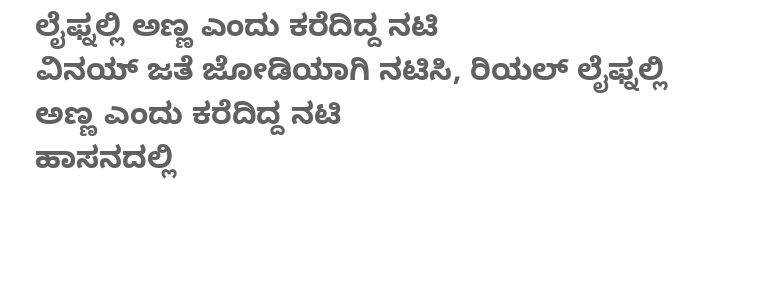ಲೈಫ್ನಲ್ಲಿ ಅಣ್ಣ ಎಂದು ಕರೆದಿದ್ದ ನಟಿ
ವಿನಯ್ ಜತೆ ಜೋಡಿಯಾಗಿ ನಟಿಸಿ, ರಿಯಲ್ ಲೈಫ್ನಲ್ಲಿ ಅಣ್ಣ ಎಂದು ಕರೆದಿದ್ದ ನಟಿ
ಹಾಸನದಲ್ಲಿ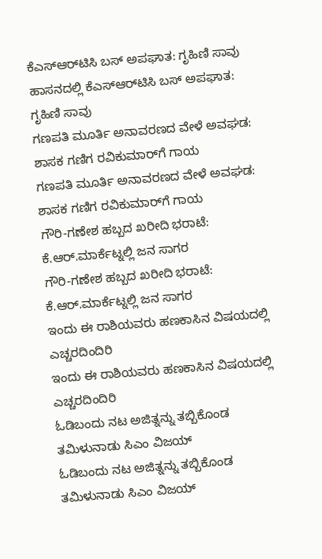ಕೆಎಸ್‌ಆರ್‌ಟಿಸಿ ಬಸ್ ಅಪಘಾತ: ಗೃಹಿಣಿ ಸಾವು
ಹಾಸನದಲ್ಲಿ ಕೆಎಸ್‌ಆರ್‌ಟಿಸಿ ಬಸ್ ಅಪಘಾತ: ಗೃಹಿಣಿ ಸಾವು
ಗಣಪತಿ ಮೂರ್ತಿ ಅನಾವರಣದ ವೇಳೆ ಅವಘಡ: ಶಾಸಕ ಗಣಿಗ ರವಿಕುಮಾರ್‌ಗೆ ಗಾಯ
ಗಣಪತಿ ಮೂರ್ತಿ ಅನಾವರಣದ ವೇಳೆ ಅವಘಡ: ಶಾಸಕ ಗಣಿಗ ರವಿಕುಮಾರ್‌ಗೆ ಗಾಯ
ಗೌರಿ-ಗಣೇಶ ಹಬ್ಬದ ಖರೀದಿ ಭರಾಟೆ: ಕೆ.ಆರ್.ಮಾರ್ಕೆಟ್ನಲ್ಲಿ ಜನ ಸಾಗರ
ಗೌರಿ-ಗಣೇಶ ಹಬ್ಬದ ಖರೀದಿ ಭರಾಟೆ: ಕೆ.ಆರ್.ಮಾರ್ಕೆಟ್ನಲ್ಲಿ ಜನ ಸಾಗರ
ಇಂದು ಈ ರಾಶಿಯವರು ಹಣಕಾಸಿನ ವಿಷಯದಲ್ಲಿ ಎಚ್ಚರದಿಂದಿರಿ
ಇಂದು ಈ ರಾಶಿಯವರು ಹಣಕಾಸಿನ ವಿಷಯದಲ್ಲಿ ಎಚ್ಚರದಿಂದಿರಿ
ಓಡಿಬಂದು ನಟ ಅಜಿತ್ನನ್ನು ತಬ್ಬಿಕೊಂಡ ತಮಿಳುನಾಡು ಸಿಎಂ ವಿಜಯ್
ಓಡಿಬಂದು ನಟ ಅಜಿತ್ನನ್ನು ತಬ್ಬಿಕೊಂಡ ತಮಿಳುನಾಡು ಸಿಎಂ ವಿಜಯ್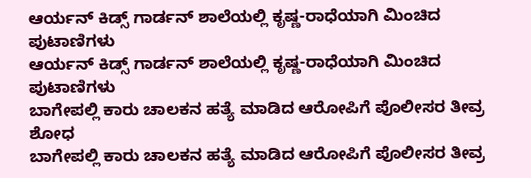ಆರ್ಯನ್ ಕಿಡ್ಸ್ ಗಾರ್ಡನ್ ಶಾಲೆಯಲ್ಲಿ ಕೃಷ್ಣ-ರಾಧೆಯಾಗಿ ಮಿಂಚಿದ ಪುಟಾಣಿಗಳು
ಆರ್ಯನ್ ಕಿಡ್ಸ್ ಗಾರ್ಡನ್ ಶಾಲೆಯಲ್ಲಿ ಕೃಷ್ಣ-ರಾಧೆಯಾಗಿ ಮಿಂಚಿದ ಪುಟಾಣಿಗಳು
ಬಾಗೇಪಲ್ಲಿ ಕಾರು ಚಾಲಕನ ಹತ್ಯೆ ಮಾಡಿದ ಆರೋಪಿಗೆ ಪೊಲೀಸರ ತೀವ್ರ ಶೋಧ
ಬಾಗೇಪಲ್ಲಿ ಕಾರು ಚಾಲಕನ ಹತ್ಯೆ ಮಾಡಿದ ಆರೋಪಿಗೆ ಪೊಲೀಸರ ತೀವ್ರ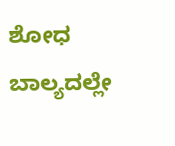ಶೋಧ
ಬಾಲ್ಯದಲ್ಲೇ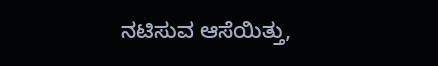ನಟಿಸುವ ಆಸೆಯಿತ್ತು,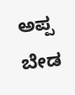ಅಪ್ಪ ಬೇಡ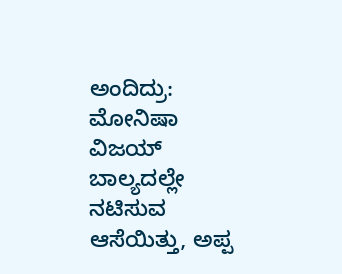ಅಂದಿದ್ರು: ಮೋನಿಷಾ ವಿಜಯ್
ಬಾಲ್ಯದಲ್ಲೇ ನಟಿಸುವ ಆಸೆಯಿತ್ತು, ಅಪ್ಪ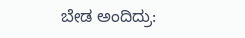ಬೇಡ ಅಂದಿದ್ರು: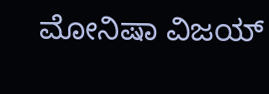ಮೋನಿಷಾ ವಿಜಯ್